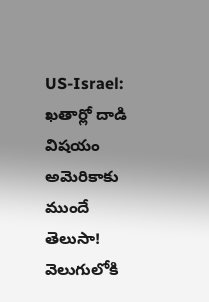US-Israel: ఖతార్లో దాడి విషయం అమెరికాకు ముందే తెలుసా! వెలుగులోకి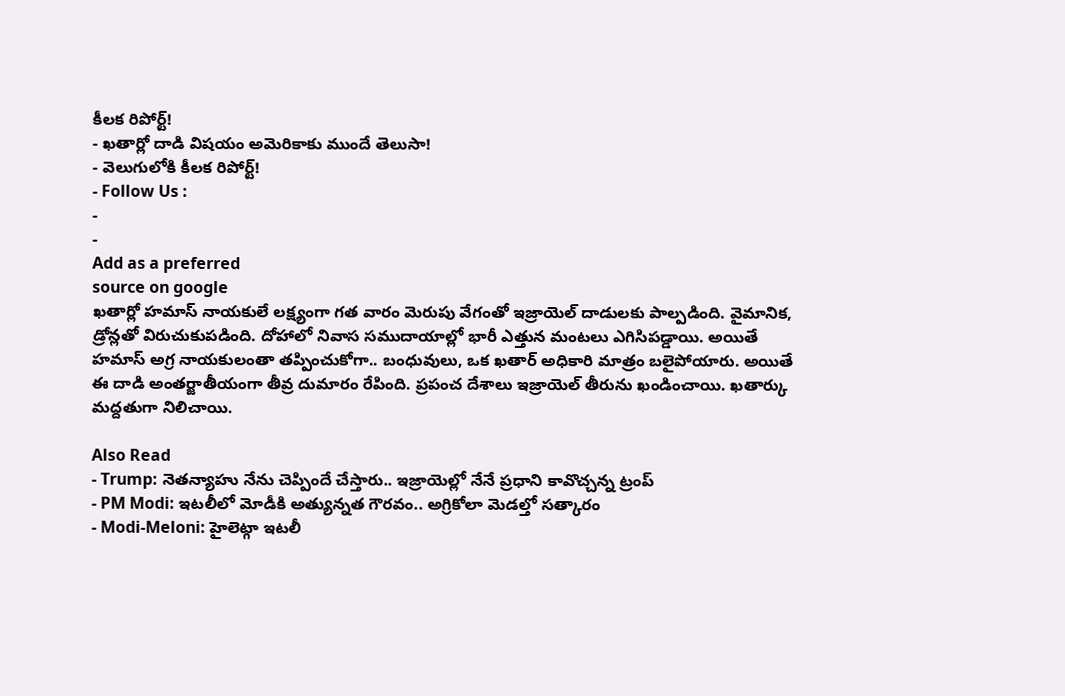కీలక రిపోర్ట్!
- ఖతార్లో దాడి విషయం అమెరికాకు ముందే తెలుసా!
- వెలుగులోకి కీలక రిపోర్ట్!
- Follow Us :
-
-
Add as a preferred
source on google
ఖతార్లో హమాస్ నాయకులే లక్ష్యంగా గత వారం మెరుపు వేగంతో ఇజ్రాయెల్ దాడులకు పాల్పడింది. వైమానిక, డ్రోన్లతో విరుచుకుపడింది. దోహాలో నివాస సముదాయాల్లో భారీ ఎత్తున మంటలు ఎగిసిపడ్డాయి. అయితే హమాస్ అగ్ర నాయకులంతా తప్పించుకోగా.. బంధువులు, ఒక ఖతార్ అధికారి మాత్రం బలైపోయారు. అయితే ఈ దాడి అంతర్జాతీయంగా తీవ్ర దుమారం రేపింది. ప్రపంచ దేశాలు ఇజ్రాయెల్ తీరును ఖండించాయి. ఖతార్కు మద్దతుగా నిలిచాయి.

Also Read
- Trump: నెతన్యాహు నేను చెప్పిందే చేస్తారు.. ఇజ్రాయెల్లో నేనే ప్రధాని కావొచ్చన్న ట్రంప్
- PM Modi: ఇటలీలో మోడీకి అత్యున్నత గౌరవం.. అగ్రికోలా మెడల్తో సత్కారం
- Modi-Meloni: హైలెట్గా ఇటలీ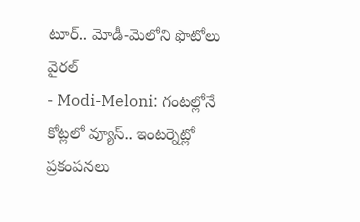టూర్.. మోడీ-మెలోని ఫొటోలు వైరల్
- Modi-Meloni: గంటల్లోనే కోట్లలో వ్యూస్.. ఇంటర్నెట్లో ప్రకంపనలు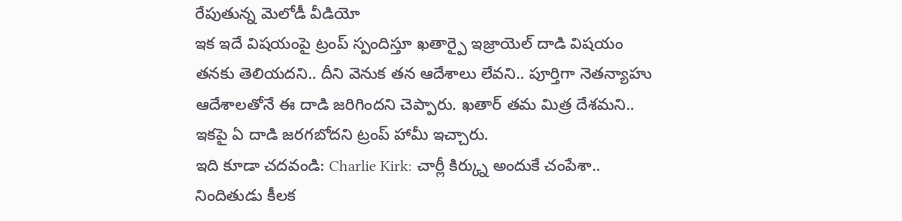రేపుతున్న మెలోడీ వీడియో
ఇక ఇదే విషయంపై ట్రంప్ స్పందిస్తూ ఖతార్పై ఇజ్రాయెల్ దాడి విషయం తనకు తెలియదని.. దీని వెనుక తన ఆదేశాలు లేవని.. పూర్తిగా నెతన్యాహు ఆదేశాలతోనే ఈ దాడి జరిగిందని చెప్పారు. ఖతార్ తమ మిత్ర దేశమని.. ఇకపై ఏ దాడి జరగబోదని ట్రంప్ హామీ ఇచ్చారు.
ఇది కూడా చదవండి: Charlie Kirk: చార్లీ కిర్క్ను అందుకే చంపేశా.. నిందితుడు కీలక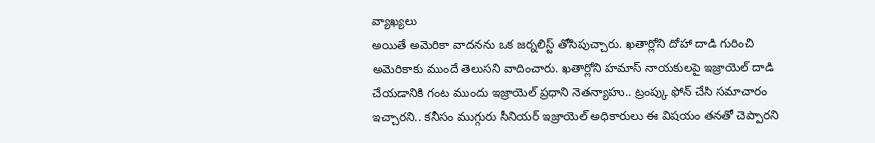వ్యాఖ్యలు
అయితే అమెరికా వాదనను ఒక జర్నలిస్ట్ తోసిపుచ్చారు. ఖతార్లోని దోహా దాడి గురించి అమెరికాకు ముందే తెలుసని వాదించారు. ఖతార్లోని హమాస్ నాయకులపై ఇజ్రాయెల్ దాడి చేయడానికి గంట ముందు ఇజ్రాయెల్ ప్రధాని నెతన్యాహు.. ట్రంప్కు ఫోన్ చేసి సమాచారం ఇచ్చారని.. కనీసం ముగ్గురు సీనియర్ ఇజ్రాయెల్ అధికారులు ఈ విషయం తనతో చెప్పారని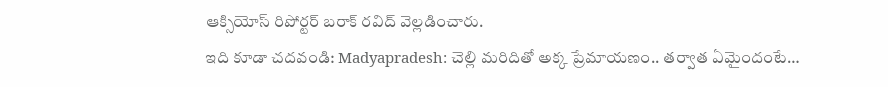ఆక్సియోస్ రిపోర్టర్ బరాక్ రవిద్ వెల్లడించారు.
ఇది కూడా చదవండి: Madyapradesh: చెల్లి మరిదితో అక్క ప్రేమాయణం.. తర్వాత ఏమైందంటే…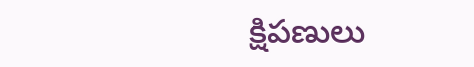క్షిపణులు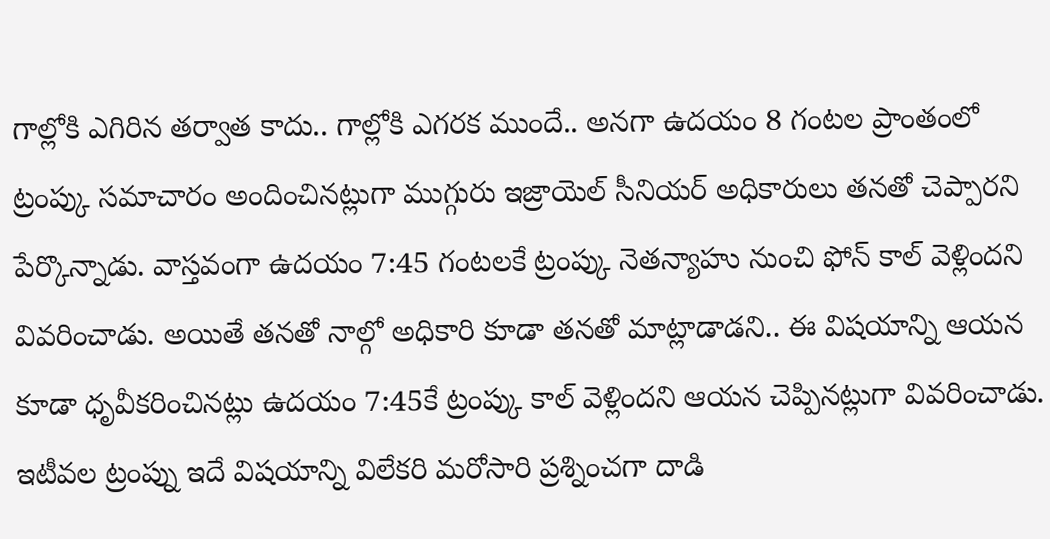గాల్లోకి ఎగిరిన తర్వాత కాదు.. గాల్లోకి ఎగరక ముందే.. అనగా ఉదయం 8 గంటల ప్రాంతంలో ట్రంప్కు సమాచారం అందించినట్లుగా ముగ్గురు ఇజ్రాయెల్ సీనియర్ అధికారులు తనతో చెప్పారని పేర్కొన్నాడు. వాస్తవంగా ఉదయం 7:45 గంటలకే ట్రంప్కు నెతన్యాహు నుంచి ఫోన్ కాల్ వెళ్లిందని వివరించాడు. అయితే తనతో నాల్గో అధికారి కూడా తనతో మాట్లాడాడని.. ఈ విషయాన్ని ఆయన కూడా ధృవీకరించినట్లు ఉదయం 7:45కే ట్రంప్కు కాల్ వెళ్లిందని ఆయన చెప్పినట్లుగా వివరించాడు.
ఇటీవల ట్రంప్ను ఇదే విషయాన్ని విలేకరి మరోసారి ప్రశ్నించగా దాడి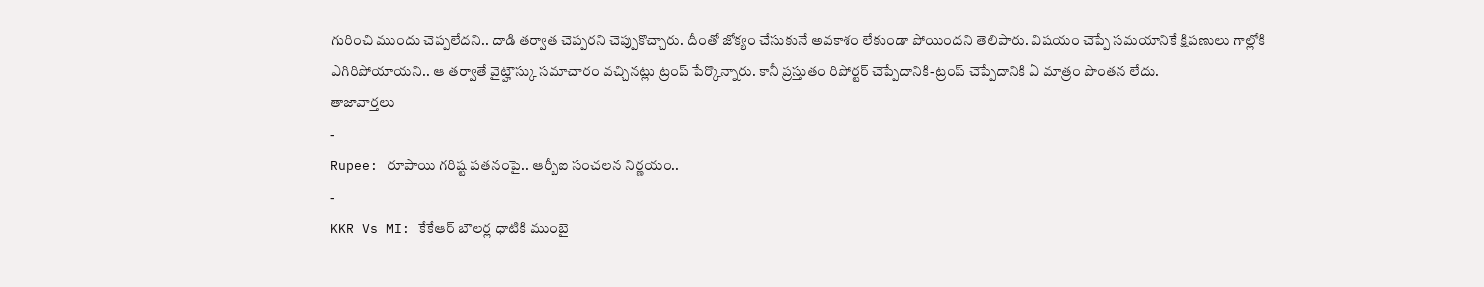గురించి ముందు చెప్పలేదని.. దాడి తర్వాత చెప్పరని చెప్పుకొచ్చారు. దీంతో జోక్యం చేసుకునే అవకాశం లేకుండా పోయిందని తెలిపారు. విషయం చెప్పే సమయానికే క్షిపణులు గాల్లోకి ఎగిరిపోయాయని.. ఆ తర్వాతే వైట్హౌస్కు సమాచారం వచ్చినట్లు ట్రంప్ పేర్కొన్నారు. కానీ ప్రస్తుతం రిపోర్టర్ చెప్పేదానికి-ట్రంప్ చెప్పేదానికి ఏ మాత్రం పొంతన లేదు.
తాజావార్తలు
-
Rupee: రూపాయి గరిష్ట పతనంపై.. ఆర్బీఐ సంచలన నిర్ణయం..
-
KKR Vs MI: కేకేఆర్ బౌలర్ల ధాటికి ముంబై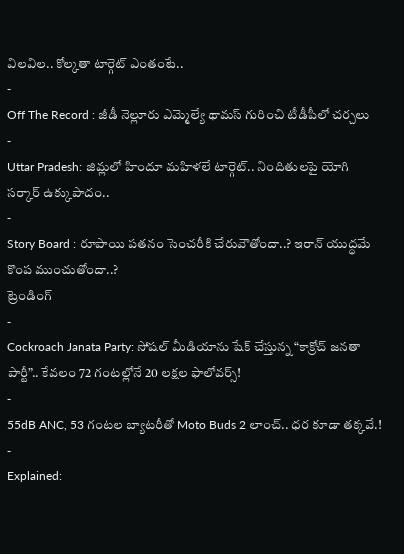విలవిల.. కోల్కతా టార్గెట్ ఎంతంటే..
-
Off The Record : జీడీ నెల్లూరు ఎమ్మెల్యే థామస్ గురించి టీడీపీలో చర్చలు
-
Uttar Pradesh: జిమ్లలో హిందూ మహిళలే టార్గెట్.. నిందితులపై యోగి సర్కార్ ఉక్కుపాదం..
-
Story Board : రూపాయి పతనం సెంచరీకి చేరువౌతోందా..? ఇరాన్ యుద్ధమే కొంప ముంచుతోందా..?
ట్రెండింగ్
-
Cockroach Janata Party: సోషల్ మీడియాను షేక్ చేస్తున్న “కాక్రోచ్ జనతా పార్టీ”.. కేవలం 72 గంటల్లోనే 20 లక్షల ఫాలోవర్స్!
-
55dB ANC, 53 గంటల బ్యాటరీతో Moto Buds 2 లాంచ్.. ధర కూడా తక్కవే.!
-
Explained: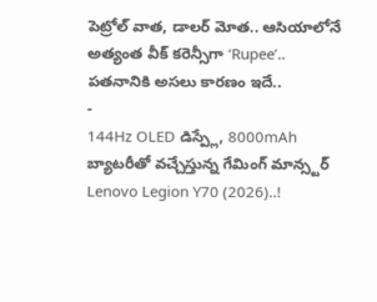పెట్రోల్ వాత, డాలర్ మోత.. ఆసియాలోనే అత్యంత వీక్ కరెన్సీగా ‘Rupee’.. పతనానికి అసలు కారణం ఇదే..
-
144Hz OLED డిస్ప్లే, 8000mAh బ్యాటరీతో వచ్చేస్తున్న గేమింగ్ మాన్స్టర్ Lenovo Legion Y70 (2026)..!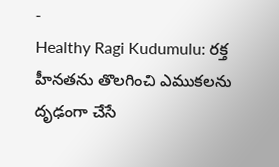-
Healthy Ragi Kudumulu: రక్త హీనతను తొలగించి ఎముకలను దృఢంగా చేసే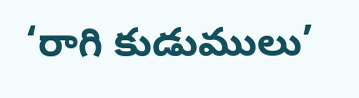‘రాగి కుడుములు’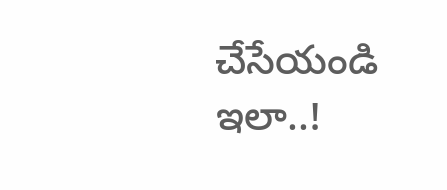చేసేయండి ఇలా..!